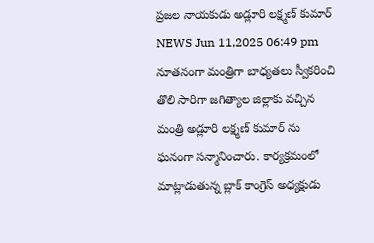ప్రజల నాయకుడు అడ్లూరి లక్ష్మణ్ కుమార్
NEWS Jun 11,2025 06:49 pm
నూతనంగా మంత్రిగా బాధ్యతలు స్వీకరించి తొలి సారిగా జగిత్యాల జిల్లాకు వచ్చిన మంత్రి అడ్లూరి లక్ష్మణ్ కుమార్ ను ఘనంగా సన్మానించారు. కార్యక్రమంలో మాట్లాడుతున్న బ్లాక్ కాంగ్రెస్ అధ్యక్షుడు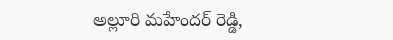అల్లూరి మహేందర్ రెడ్డి,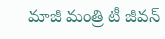మాజీ మంత్రి టీ జీవన్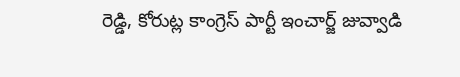రెడ్డి, కోరుట్ల కాంగ్రెస్ పార్టీ ఇంచార్జ్ జువ్వాడి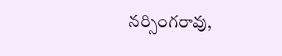నర్సింగరావు,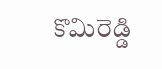కొమిరెడ్డి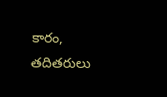కారం, తదితరులు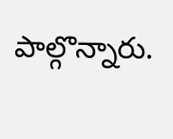పాల్గొన్నారు.